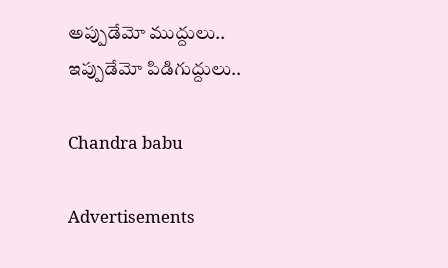అప్పుడేమో ముద్దులు.. ఇప్పుడేమో పిడిగుద్దులు..

Chandra babu

Advertisements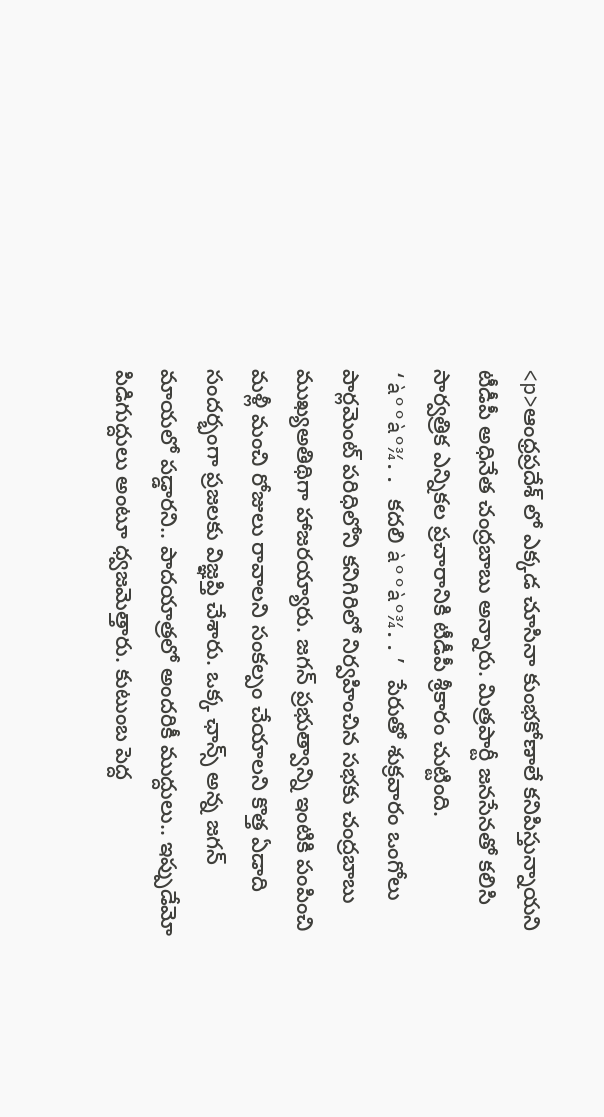<p>ఆంధ్రప్రదేశ్ లో ఎక్కడ చూసినా కుంభకోణాలే కనిపిస్తున్నాయని టీడీపీ అధినేత చంద్రబాబు అన్నారు. మిత్రపార్టీ జనసేనతో కలిసి సార్వత్రిక ఎన్నికల ప్రచారానికి టీడీపీ శ్రీకారం చుట్టింది. ‘à°°à°¾.. కదలి à°°à°¾..’ పేరుతో శుక్రవారం ఒంగోలు పార్లమెంట్‌ పరిధిలోని కనిగిరిలో నిర్వహించిన సభకు చంద్రబాబు ముఖ్యఅతిథిగా హాజరయ్యారు. జగన్ ప్రభుత్వాన్ని ఇంటికి పంపించి మళ్లీ మంచి రోజులు రావాలని సంకల్పం చేయాలని కొత్త ఏడాది సందర్భంగా ప్రజలకు విజ్ఞప్తి చేశారు. ఒక్క ఛాన్స్‌ అన్న జగన్ మాయలో పడ్డారని.. పాదయాత్రలో అందరికీ ముద్దులు.. ఇప్పుడేమో పిడిగుద్దులు అంటూ ధ్వజమెత్తారు. కుటుంబ పెద్ద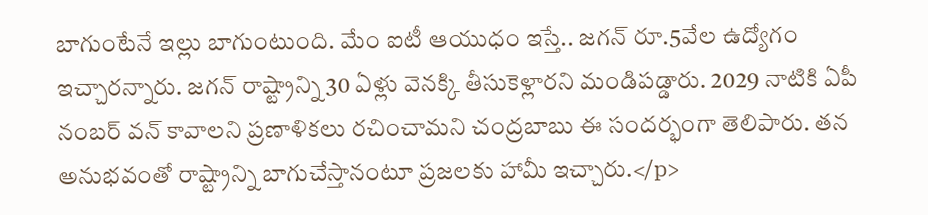బాగుంటేనే ఇల్లు బాగుంటుంది. మేం ఐటీ ఆయుధం ఇస్తే.. జగన్‌ రూ.5వేల ఉద్యోగం ఇచ్చారన్నారు. జగన్ రాష్ట్రాన్ని 30 ఏళ్లు వెనక్కి తీసుకెళ్లారని మండిపడ్డారు. 2029 నాటికి ఏపీ నంబర్‌ వన్ కావాలని ప్రణాళికలు రచించామని చంద్రబాబు ఈ సందర్భంగా తెలిపారు. తన అనుభవంతో రాష్ట్రాన్ని బాగుచేస్తానంటూ ప్రజలకు హామీ ఇచ్చారు.</p>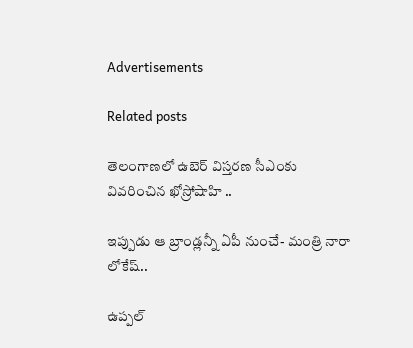Advertisements

Related posts

తెలంగాణలో ఉబెర్ విస్తరణ సీఎంకు వివరించిన ఖోస్రోషాహి ..

ఇప్పుడు ఆ బ్రాండ్లన్నీ ఏపీ నుంచే- మంత్రి నారా లోకేష్..

ఉప్పల్‌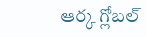ఆర్క గ్లోబల్‌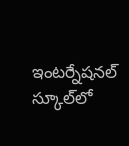ఇంటర్నేషనల్‌ స్కూల్‌లో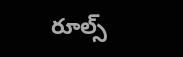రూల్స్‌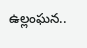ఉల్లంఘన..